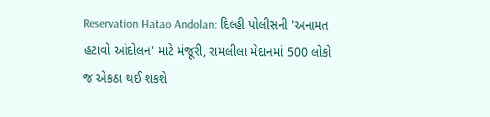Reservation Hatao Andolan: દિલ્હી પોલીસની 'અનામત હટાવો આંદોલન' માટે મંજૂરી, રામલીલા મેદાનમાં 500 લોકો જ એકઠા થઈ શકશે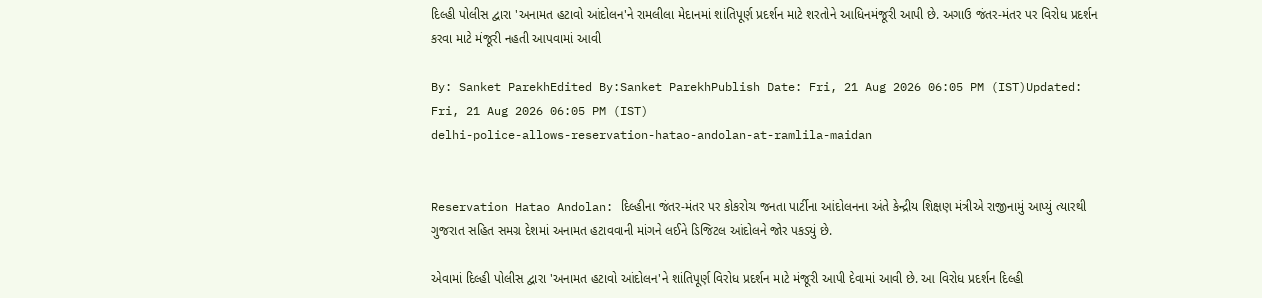દિલ્હી પોલીસ દ્વારા 'અનામત હટાવો આંદોલન'ને રામલીલા મેદાનમાં શાંતિપૂર્ણ પ્રદર્શન માટે શરતોને આધિનમંજૂરી આપી છે. અગાઉ જંતર-મંતર પર વિરોધ પ્રદર્શન કરવા માટે મંજૂરી નહતી આપવામાં આવી

By: Sanket ParekhEdited By:Sanket ParekhPublish Date: Fri, 21 Aug 2026 06:05 PM (IST)Updated: Fri, 21 Aug 2026 06:05 PM (IST)
delhi-police-allows-reservation-hatao-andolan-at-ramlila-maidan


Reservation Hatao Andolan: દિલ્હીના જંતર-મંતર પર કોકરોચ જનતા પાર્ટીના આંદોલનના અંતે કેન્દ્રીય શિક્ષણ મંત્રીએ રાજીનામું આપ્યું ત્યારથી ગુજરાત સહિત સમગ્ર દેશમાં અનામત હટાવવાની માંગને લઈને ડિજિટલ આંદોલને જોર પકડ્યું છે.

એવામાં દિલ્હી પોલીસ દ્વારા 'અનામત હટાવો આંદોલન'ને શાંતિપૂર્ણ વિરોધ પ્રદર્શન માટે મંજૂરી આપી દેવામાં આવી છે. આ વિરોધ પ્રદર્શન દિલ્હી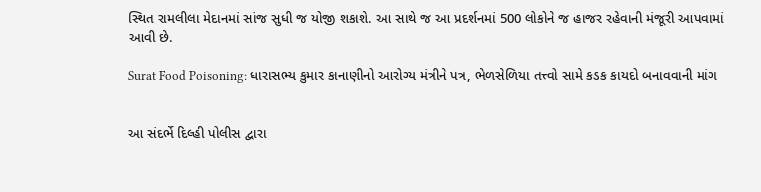સ્થિત રામલીલા મેદાનમાં સાંજ સુધી જ યોજી શકાશે. આ સાથે જ આ પ્રદર્શનમાં 500 લોકોને જ હાજર રહેવાની મંજૂરી આપવામાં આવી છે.

Surat Food Poisoning: ધારાસભ્ય કુમાર કાનાણીનો આરોગ્ય મંત્રીને પત્ર, ભેળસેળિયા તત્ત્વો સામે કડક કાયદો બનાવવાની માંગ


આ સંદર્ભે દિલ્હી પોલીસ દ્વારા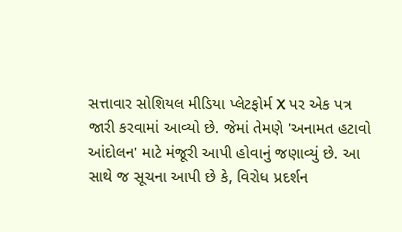સત્તાવાર સોશિયલ મીડિયા પ્લેટફોર્મ X પર એક પત્ર જારી કરવામાં આવ્યો છે. જેમાં તેમણે 'અનામત હટાવો આંદોલન' માટે મંજૂરી આપી હોવાનું જણાવ્યું છે. આ સાથે જ સૂચના આપી છે કે, વિરોધ પ્રદર્શન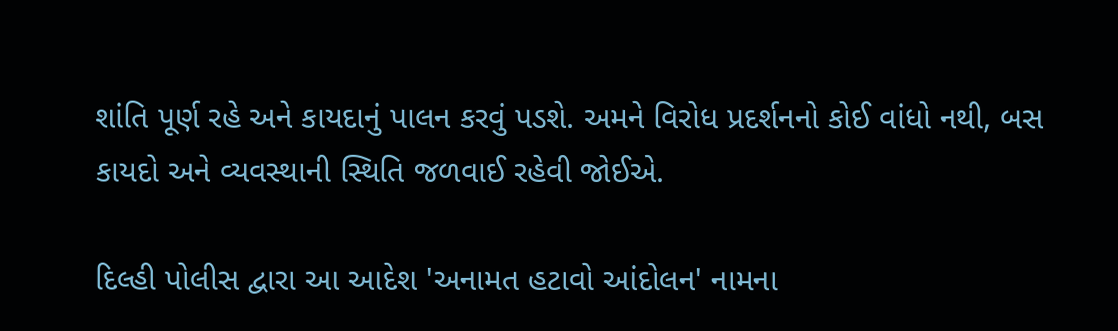શાંતિ પૂર્ણ રહે અને કાયદાનું પાલન કરવું પડશે. અમને વિરોધ પ્રદર્શનનો કોઈ વાંધો નથી, બસ કાયદો અને વ્યવસ્થાની સ્થિતિ જળવાઈ રહેવી જોઈએ.

દિલ્હી પોલીસ દ્વારા આ આદેશ 'અનામત હટાવો આંદોલન' નામના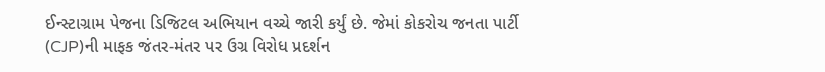ઈન્સ્ટાગ્રામ પેજના ડિજિટલ અભિયાન વચ્ચે જારી કર્યું છે. જેમાં કોકરોચ જનતા પાર્ટી (CJP)ની માફક જંતર-મંતર પર ઉગ્ર વિરોધ પ્રદર્શન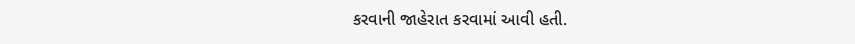કરવાની જાહેરાત કરવામાં આવી હતી.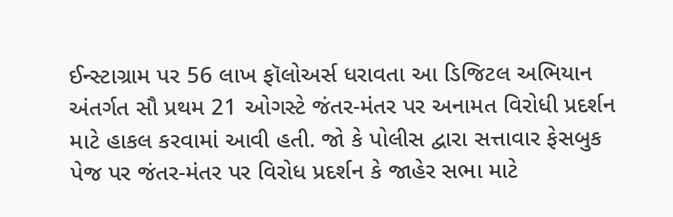ઈન્સ્ટાગ્રામ પર 56 લાખ ફૉલોઅર્સ ધરાવતા આ ડિજિટલ અભિયાન અંતર્ગત સૌ પ્રથમ 21 ઓગસ્ટે જંતર-મંતર પર અનામત વિરોધી પ્રદર્શન માટે હાકલ કરવામાં આવી હતી. જો કે પોલીસ દ્વારા સત્તાવાર ફેસબુક પેજ પર જંતર-મંતર પર વિરોધ પ્રદર્શન કે જાહેર સભા માટે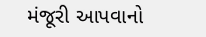મંજૂરી આપવાનો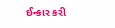ઈન્કાર કરી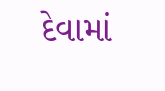દેવામાં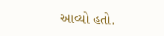આવ્યો હતો.